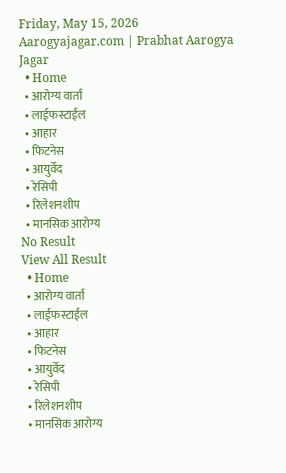Friday, May 15, 2026
Aarogyajagar.com | Prabhat Aarogya Jagar
  • Home
  • आरोग्य वार्ता
  • लाईफस्टाईल
  • आहार
  • फिटनेस
  • आयुर्वेद
  • रेसिपी
  • रिलेशनशीप
  • मानसिक आरोग्य
No Result
View All Result
  • Home
  • आरोग्य वार्ता
  • लाईफस्टाईल
  • आहार
  • फिटनेस
  • आयुर्वेद
  • रेसिपी
  • रिलेशनशीप
  • मानसिक आरोग्य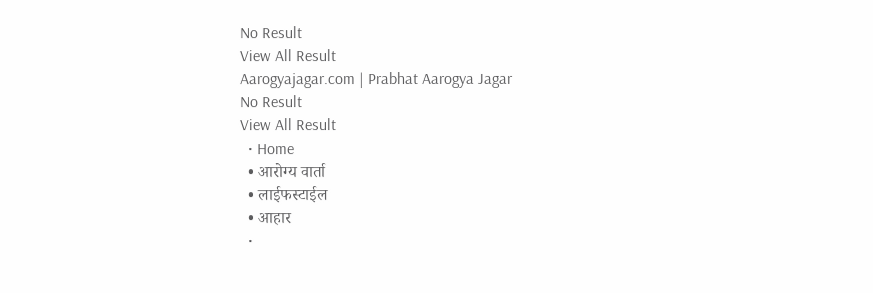No Result
View All Result
Aarogyajagar.com | Prabhat Aarogya Jagar
No Result
View All Result
  • Home
  • आरोग्य वार्ता
  • लाईफस्टाईल
  • आहार
  •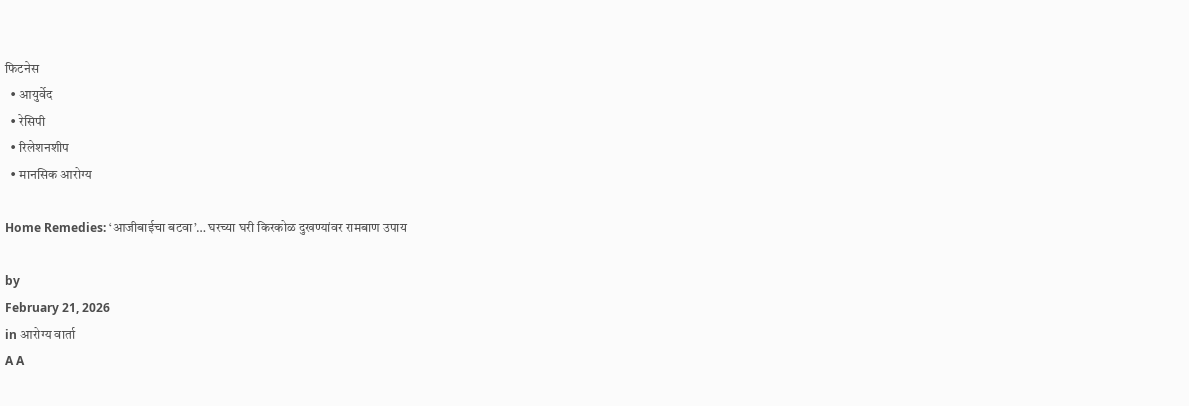फिटनेस
  • आयुर्वेद
  • रेसिपी
  • रिलेशनशीप
  • मानसिक आरोग्य

Home Remedies: ‘आजीबाईचा बटवा’… घरच्या घरी किरकोळ दुखण्यांवर रामबाण उपाय

by
February 21, 2026
in आरोग्य वार्ता
A A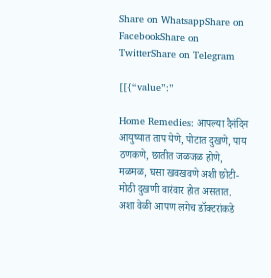Share on WhatsappShare on FacebookShare on TwitterShare on Telegram

[[{“value”:”

Home Remedies: आपल्या दैनंदिन आयुष्यात ताप येणे, पोटात दुखणे, पाय ठणकणे, छातीत जळजळ होणे, मळमळ, घसा खवखवणे अशी छोटी-मोठी दुखणी वारंवार होत असतात. अशा वेळी आपण लगेच डॉक्टरांकडे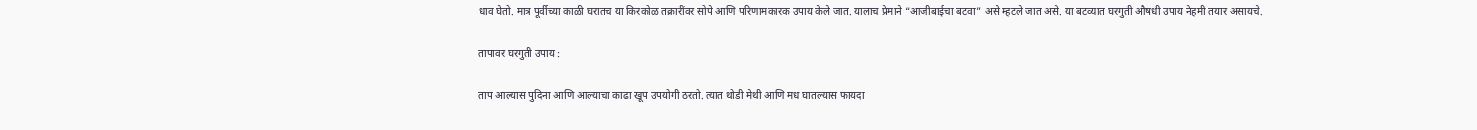धाव घेतो. मात्र पूर्वीच्या काळी घरातच या किरकोळ तक्रारींवर सोपे आणि परिणामकारक उपाय केले जात. यालाच प्रेमाने “आजीबाईचा बटवा” असे म्हटले जात असे. या बटव्यात घरगुती औषधी उपाय नेहमी तयार असायचे.

तापावर घरगुती उपाय :

ताप आल्यास पुदिना आणि आल्याचा काढा खूप उपयोगी ठरतो. त्यात थोडी मेथी आणि मध घातल्यास फायदा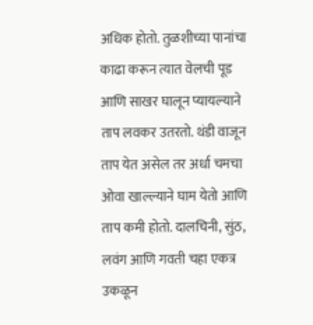अधिक होतो. तुळशीच्या पानांचा काढा करून त्यात वेलची पूड आणि साखर घालून प्यायल्याने ताप लवकर उतरतो. थंडी वाजून ताप येत असेल तर अर्धा चमचा ओवा खाल्ल्याने घाम येतो आणि ताप कमी होतो. दालचिनी, सुंठ, लवंग आणि गवती चहा एकत्र उकळून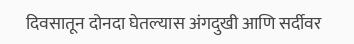दिवसातून दोनदा घेतल्यास अंगदुखी आणि सर्दीवर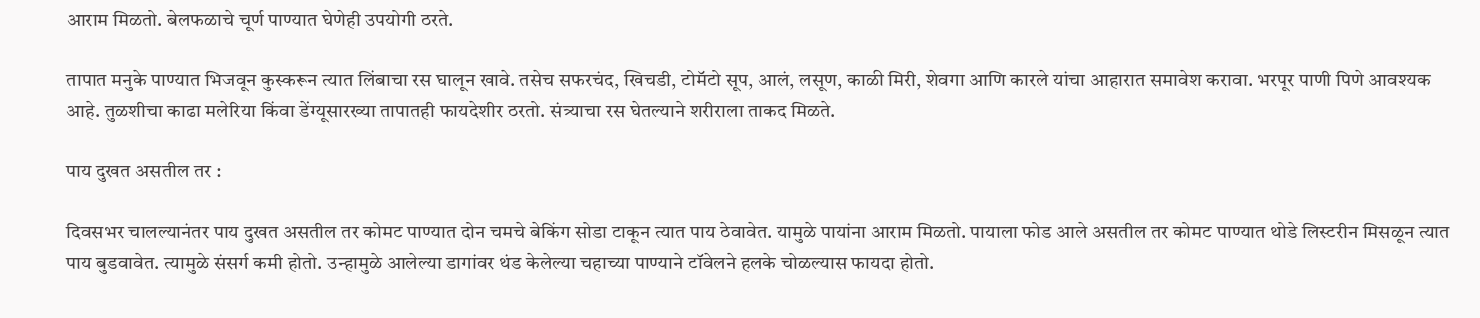आराम मिळतो. बेलफळाचे चूर्ण पाण्यात घेणेही उपयोगी ठरते.

तापात मनुके पाण्यात भिजवून कुस्करून त्यात लिंबाचा रस घालून खावे. तसेच सफरचंद, खिचडी, टोमॅटो सूप, आलं, लसूण, काळी मिरी, शेवगा आणि कारले यांचा आहारात समावेश करावा. भरपूर पाणी पिणे आवश्यक आहे. तुळशीचा काढा मलेरिया किंवा डेंग्यूसारख्या तापातही फायदेशीर ठरतो. संत्र्याचा रस घेतल्याने शरीराला ताकद मिळते.

पाय दुखत असतील तर :

दिवसभर चालल्यानंतर पाय दुखत असतील तर कोमट पाण्यात दोन चमचे बेकिंग सोडा टाकून त्यात पाय ठेवावेत. यामुळे पायांना आराम मिळतो. पायाला फोड आले असतील तर कोमट पाण्यात थोडे लिस्टरीन मिसळून त्यात पाय बुडवावेत. त्यामुळे संसर्ग कमी होतो. उन्हामुळे आलेल्या डागांवर थंड केलेल्या चहाच्या पाण्याने टॉवेलने हलके चोळल्यास फायदा होतो.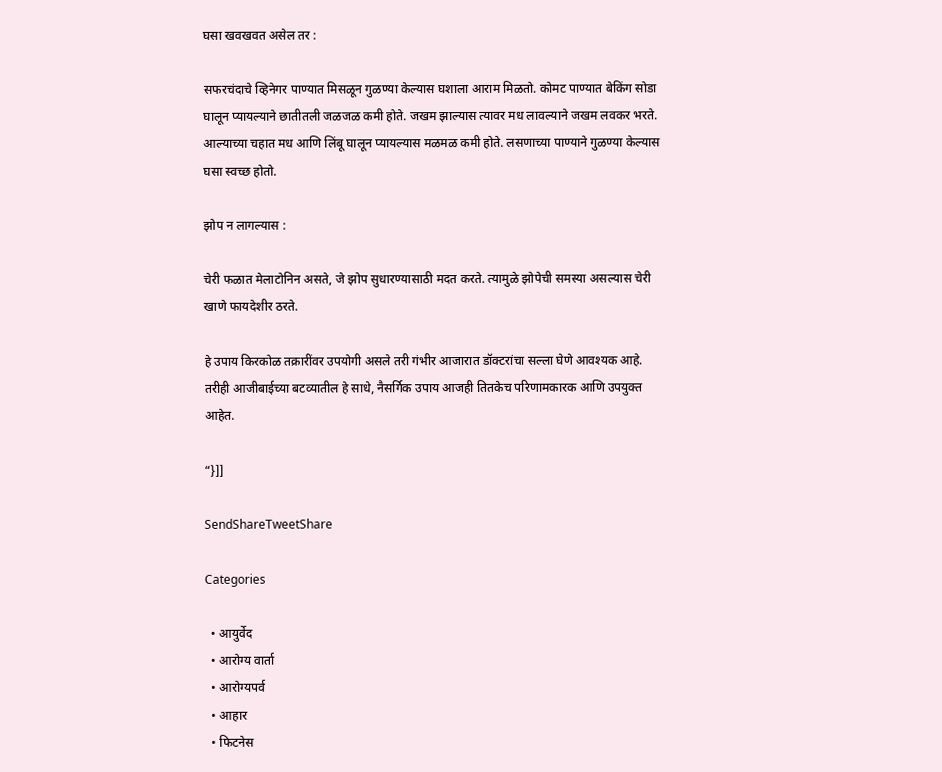घसा खवखवत असेल तर :

सफरचंदाचे व्हिनेगर पाण्यात मिसळून गुळण्या केल्यास घशाला आराम मिळतो. कोमट पाण्यात बेकिंग सोडा घालून प्यायल्याने छातीतली जळजळ कमी होते. जखम झाल्यास त्यावर मध लावल्याने जखम लवकर भरते. आल्याच्या चहात मध आणि लिंबू घालून प्यायल्यास मळमळ कमी होते. लसणाच्या पाण्याने गुळण्या केल्यास घसा स्वच्छ होतो.

झोप न लागल्यास :

चेरी फळात मेलाटोनिन असते, जे झोप सुधारण्यासाठी मदत करते. त्यामुळे झोपेची समस्या असल्यास चेरी खाणे फायदेशीर ठरते.

हे उपाय किरकोळ तक्रारींवर उपयोगी असले तरी गंभीर आजारात डॉक्टरांचा सल्ला घेणे आवश्यक आहे. तरीही आजीबाईच्या बटव्यातील हे साधे, नैसर्गिक उपाय आजही तितकेच परिणामकारक आणि उपयुक्त आहेत.

“}]]

SendShareTweetShare

Categories

  • आयुर्वेद
  • आरोग्य वार्ता
  • आरोग्यपर्व
  • आहार
  • फिटनेस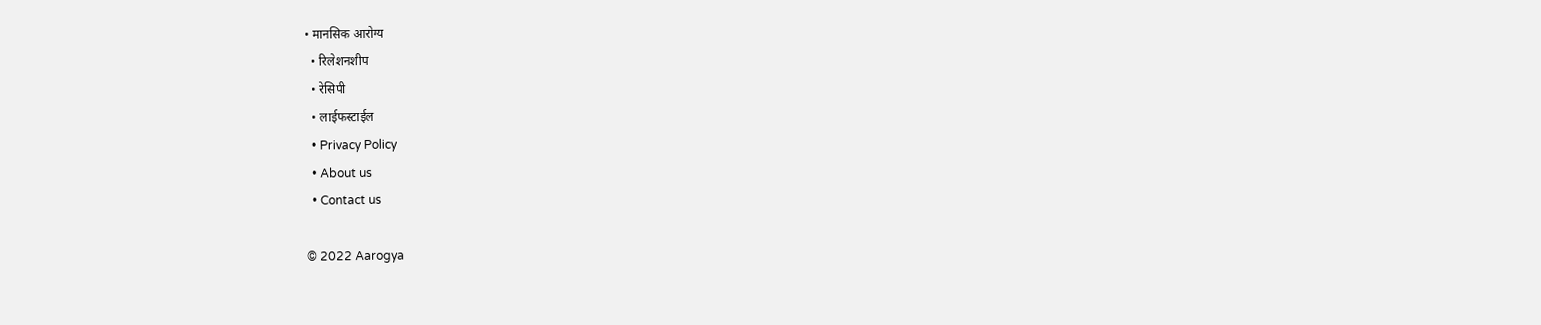• मानसिक आरोग्य
  • रिलेशनशीप
  • रेसिपी
  • लाईफस्टाईल
  • Privacy Policy
  • About us
  • Contact us

© 2022 Aarogya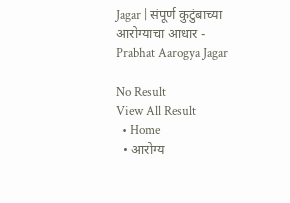Jagar | संपूर्ण कुटुंबाच्या आरोग्याचा आधार - Prabhat Aarogya Jagar

No Result
View All Result
  • Home
  • आरोग्य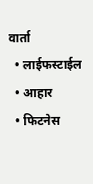वार्ता
  • लाईफस्टाईल
  • आहार
  • फिटनेस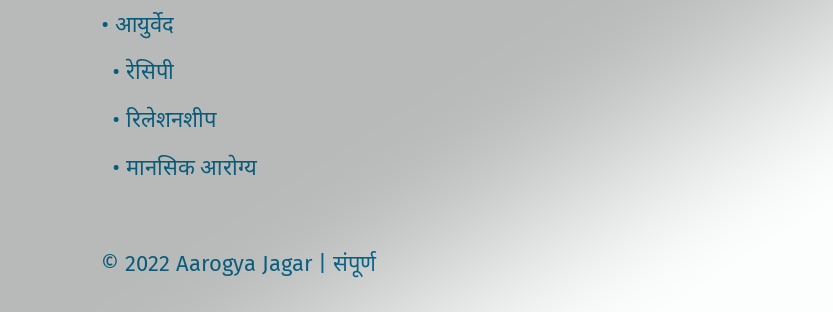• आयुर्वेद
  • रेसिपी
  • रिलेशनशीप
  • मानसिक आरोग्य

© 2022 Aarogya Jagar | संपूर्ण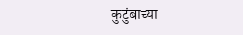कुटुंबाच्या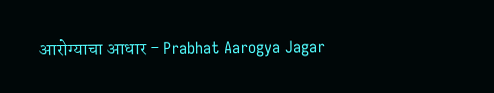आरोग्याचा आधार - Prabhat Aarogya Jagar